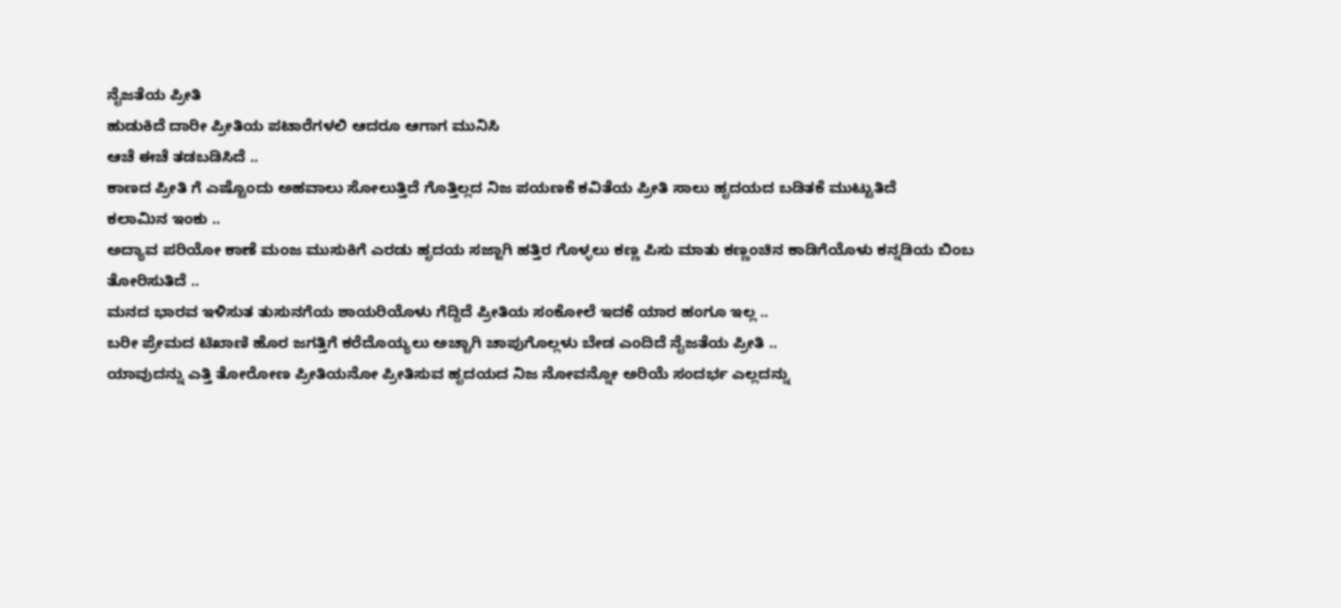ನೈಜತೆಯ ಪ್ರೀತಿ
ಹುಡುಕಿದೆ ದಾರೀ ಪ್ರೀತಿಯ ಪಟಾರೆಗಳಲಿ ಆದರೂ ಆಗಾಗ ಮುನಿಸಿ
ಆಚೆ ಈಚೆ ತಡಬಡಿಸಿದೆ ..
ಕಾಣದ ಪ್ರೀತಿ ಗೆ ಎಷ್ಟೊಂದು ಅಹವಾಲು ಸೋಲುತ್ತಿದೆ ಗೊತ್ತಿಲ್ಲದ ನಿಜ ಪಯಣಕೆ ಕವಿತೆಯ ಪ್ರೀತಿ ಸಾಲು ಹೃದಯದ ಬಡಿತಕೆ ಮುಟ್ಟುತಿದೆ
ಕಲಾಮಿನ ಇಂಕು ..
ಅದ್ಯಾವ ಪರಿಯೋ ಕಾಣೆ ಮಂಜ ಮುಸುಕಿಗೆ ಎರಡು ಹೃದಯ ಸಜ್ಜಾಗಿ ಹತ್ತಿರ ಗೊಳ್ಳಲು ಕಣ್ಣ ಪಿಸು ಮಾತು ಕಣ್ಣಂಚಿನ ಕಾಡಿಗೆಯೊಳು ಕನ್ನಡಿಯ ಬಿಂಬ ತೋರಿಸುತಿದೆ ..
ಮನದ ಭಾರವ ಇಳಿಸುತ ತುಸುನಗೆಯ ಶಾಯರಿಯೊಳು ಗೆದ್ದಿದೆ ಪ್ರೀತಿಯ ಸಂಕೋಲೆ ಇದಕೆ ಯಾರ ಹಂಗೂ ಇಲ್ಲ ..
ಬರೀ ಪ್ರೇಮದ ಟಿಖಾಣಿ ಹೊರ ಜಗತ್ತಿಗೆ ಕರೆದೊಯ್ಯಲು ಅಚ್ಚಾಗಿ ಚಾಪುಗೊಲ್ಲಳು ಬೇಡ ಎಂದಿದೆ ನೈಜತೆಯ ಪ್ರೀತಿ ..
ಯಾವುದನ್ನು ಎತ್ತಿ ತೋರೋಣ ಪ್ರೀತಿಯನೋ ಪ್ರೀತಿಸುವ ಹೃದಯದ ನಿಜ ನೋವನ್ನೋ ಅರಿಯೆ ಸಂದರ್ಭ ಎಲ್ಲದನ್ನು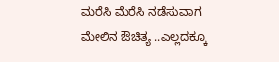ಮರೆಸಿ ಮೆರೆಸಿ ನಡೆಸುವಾಗ ಮೇಲಿನ ಔಚಿತ್ಯ ..ಎಲ್ಲದಕ್ಕೂ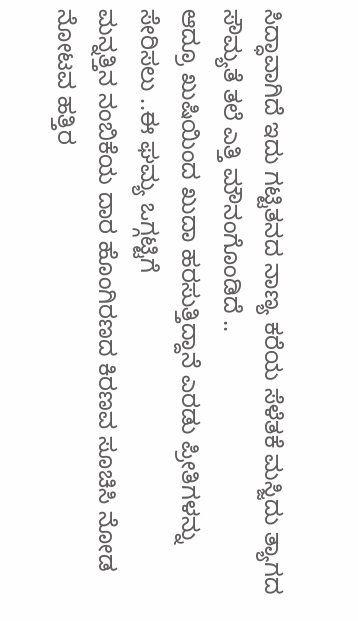ಸಿದ್ಧಾವಾಗಿದೆ ಇದು ಗಟ್ಟಿತನದ ನಾಣ್ಯ ಕರೆಯ ಸೆಳೆತಕೆ ಮಸ್ಜಿದು ತ್ಯಾಗದ ಸೌಮ್ಯತೆ ತಲೆ ಎತ್ತಿ ಮೌನಂಗೊಂಡಿದೆ ..
ಆದ್ರೂ ಖುಷಿಯಿಂದ ಖುದಾ ಹರಸುತ್ತಿದ್ದಾನೆ ಎರಡು ಪ್ರೀತಿಗಳನ್ನು ಸೇರಿಸಲು ..ಈ ಘಮ್ಯ ಒಗ್ಗಟ್ಟಿಗೆ
ಮನ್ನತ್ತಿನ ನಂಬಿಕೆಯ ದಾರ ಹೊಂಗಿರಣದ ಕಿರಣವ ಸೂಚಿಸಿ ನೋಡ ನೋಟವ ಹತ್ತಿರ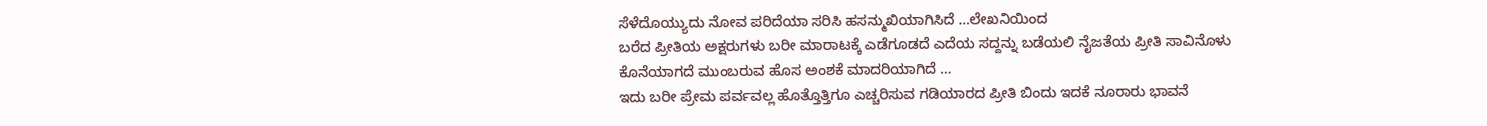ಸೆಳೆದೊಯ್ಯುದು ನೋವ ಪರಿದೆಯಾ ಸರಿಸಿ ಹಸನ್ಮುಖಿಯಾಗಿಸಿದೆ …ಲೇಖನಿಯಿಂದ
ಬರೆದ ಪ್ರೀತಿಯ ಅಕ್ಷರುಗಳು ಬರೀ ಮಾರಾಟಕ್ಕೆ ಎಡೆಗೂಡದೆ ಎದೆಯ ಸದ್ದನ್ನು ಬಡೆಯಲಿ ನೈಜತೆಯ ಪ್ರೀತಿ ಸಾವಿನೊಳು ಕೊನೆಯಾಗದೆ ಮುಂಬರುವ ಹೊಸ ಅಂಶಕೆ ಮಾದರಿಯಾಗಿದೆ …
ಇದು ಬರೀ ಪ್ರೇಮ ಪರ್ವವಲ್ಲ ಹೊತ್ತೊತ್ತಿಗೂ ಎಚ್ಚರಿಸುವ ಗಡಿಯಾರದ ಪ್ರೀತಿ ಬಿಂದು ಇದಕೆ ನೂರಾರು ಭಾವನೆ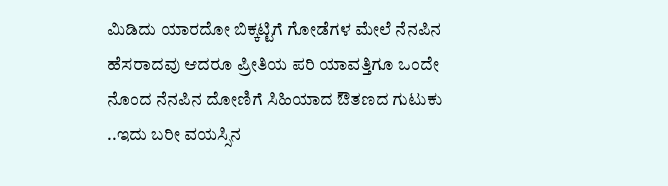ಮಿಡಿದು ಯಾರದೋ ಬಿಕ್ಕಟ್ಟಿಗೆ ಗೋಡೆಗಳ ಮೇಲೆ ನೆನಪಿನ ಹೆಸರಾದವು ಆದರೂ ಪ್ರೀತಿಯ ಪರಿ ಯಾವತ್ತಿಗೂ ಒಂದೇ ನೊಂದ ನೆನಪಿನ ದೋಣಿಗೆ ಸಿಹಿಯಾದ ಔತಣದ ಗುಟುಕು ..ಇದು ಬರೀ ವಯಸ್ಸಿನ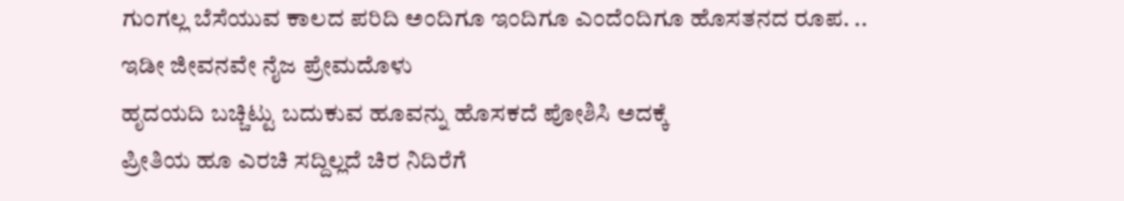ಗುಂಗಲ್ಲ ಬೆಸೆಯುವ ಕಾಲದ ಪರಿದಿ ಅಂದಿಗೂ ಇಂದಿಗೂ ಎಂದೆಂದಿಗೂ ಹೊಸತನದ ರೂಪ. ..
ಇಡೀ ಜೀವನವೇ ನೈಜ ಪ್ರೇಮದೊಳು
ಹೃದಯದಿ ಬಚ್ಚಿಟ್ಟು ಬದುಕುವ ಹೂವನ್ನು ಹೊಸಕದೆ ಪೋಶಿಸಿ ಅದಕ್ಕೆ
ಪ್ರೀತಿಯ ಹೂ ಎರಚಿ ಸದ್ದಿಲ್ಲದೆ ಚಿರ ನಿದಿರೆಗೆ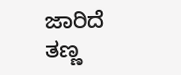ಜಾರಿದೆ ತಣ್ಣ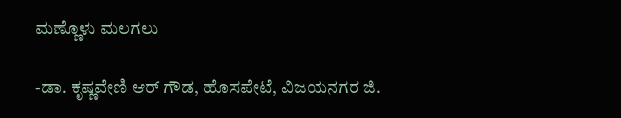ಮಣ್ಣೊಳು ಮಲಗಲು

-ಡಾ. ಕೃಷ್ಣವೇಣಿ ಆರ್ ಗೌಡ, ಹೊಸಪೇಟೆ, ವಿಜಯನಗರ ಜಿ.